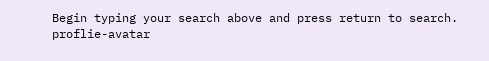Begin typing your search above and press return to search.
proflie-avatar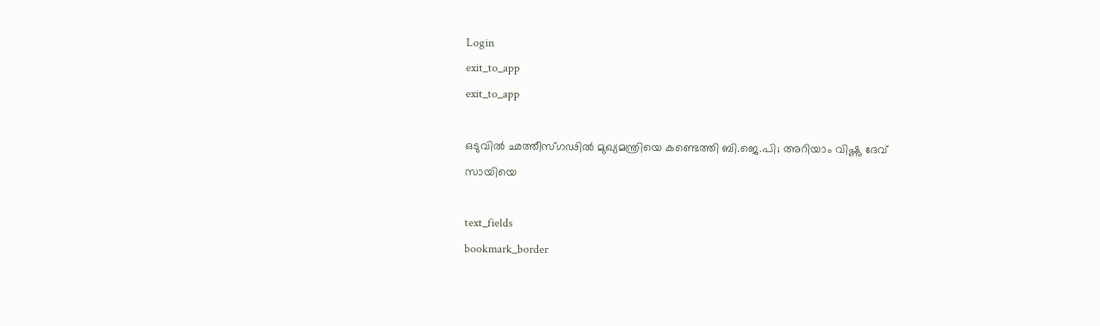Login
exit_to_app
exit_to_app

ഒടുവിൽ ഛത്തീസ്ഗഢിൽ മുഖ്യമന്ത്രിയെ കണ്ടെത്തി ബി.ജെ.പി; അറിയാം വിഷ്ണു ദേവ് സായിയെ

text_fields
bookmark_border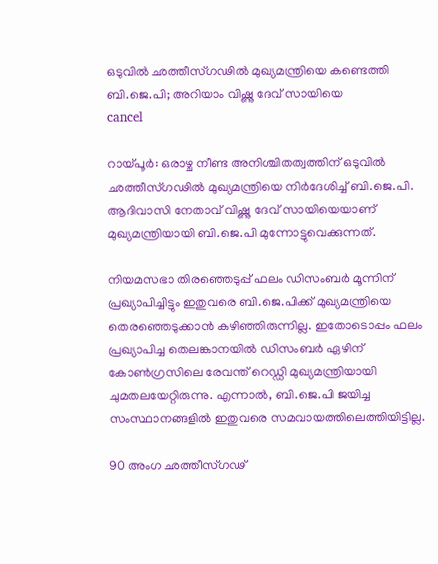ഒടുവിൽ ഛത്തീസ്ഗഢിൽ മുഖ്യമന്ത്രിയെ കണ്ടെത്തി ബി.ജെ.പി; അറിയാം വിഷ്ണു ദേവ് സായിയെ
cancel

റായ്പൂർ: ഒരാഴ്ച നീണ്ട അനിശ്ചിതത്വത്തിന് ഒടുവിൽ ഛത്തീസ്ഗഢിൽ മുഖ്യമന്ത്രിയെ നിർദേശിച്ച് ബി.ജെ.പി. ആദിവാസി നേതാവ് വിഷ്ണു ദേവ് സായിയെയാണ് മുഖ്യമന്ത്രിയായി ബി.ജെ.പി മുന്നോട്ടുവെക്കുന്നത്.

നിയമസഭാ തിരഞ്ഞെടുപ്പ് ഫലം ഡിസംബർ മൂന്നിന് പ്രഖ്യാപിച്ചിട്ടും ഇതുവരെ ബി.ജെ.പിക്ക് മുഖ്യമന്ത്രിയെ തെരഞ്ഞെടുക്കാൻ കഴിഞ്ഞിരുന്നില്ല. ഇതോടൊപ്പം ഫലം പ്രഖ്യാപിച്ച തെലങ്കാനയിൽ ഡിസംബർ ഏഴിന് കോൺഗ്രസിലെ രേവന്ത് റെഡ്ഡി മുഖ്യമന്ത്രിയായി ചുമതലയേറ്റിരുന്നു. എന്നാൽ, ബി.ജെ.പി ജയിച്ച സംസ്ഥാനങ്ങളിൽ ഇതുവരെ സമവായത്തിലെത്തിയിട്ടില്ല.

90 അംഗ ഛത്തീസ്ഗഢ്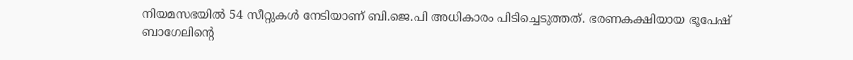നിയമസഭയിൽ 54 സീറ്റുകൾ നേടിയാണ് ബി.ജെ.പി അധികാരം പിടിച്ചെടുത്തത്. ഭരണകക്ഷിയായ ഭൂപേഷ് ബാഗേലിന്റെ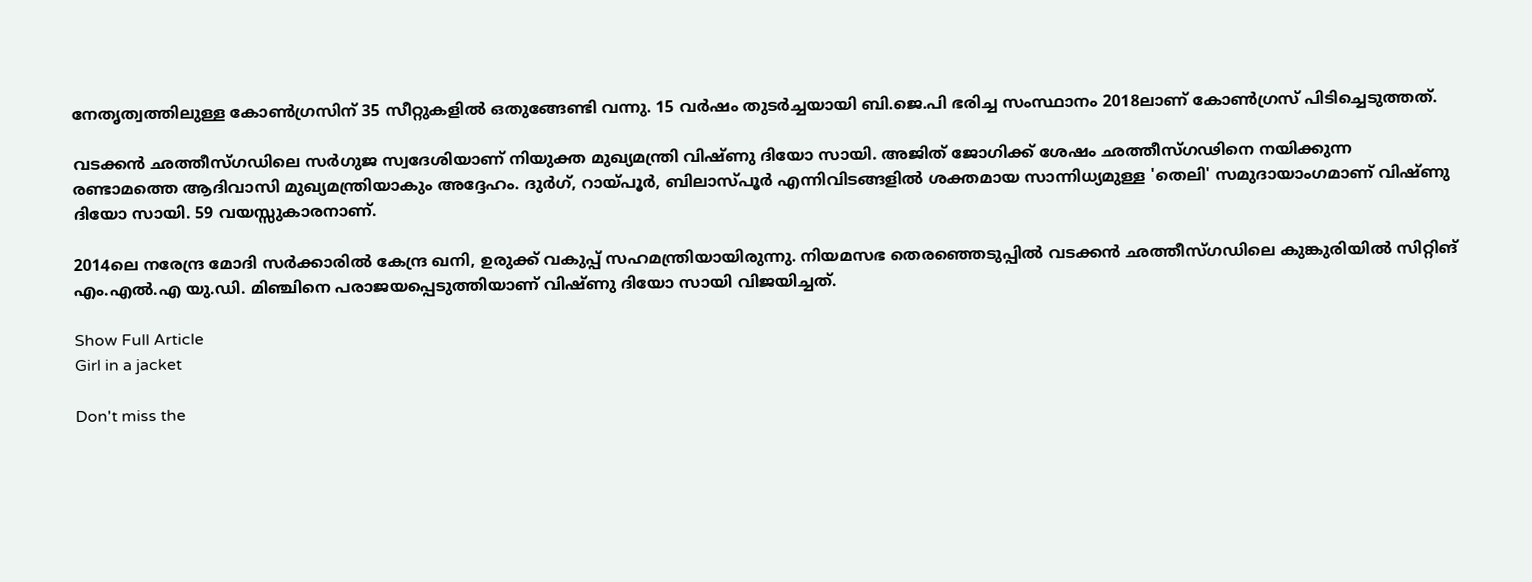നേതൃത്വത്തിലുള്ള കോൺഗ്രസിന് 35 സീറ്റുകളിൽ ഒതുങ്ങേണ്ടി വന്നു. 15 വർഷം തുടർച്ചയായി ബി.ജെ.പി ഭരിച്ച സംസ്ഥാനം 2018ലാണ് കോൺഗ്രസ് പിടിച്ചെടുത്തത്.

വടക്കൻ ഛത്തീസ്ഗഡിലെ സർഗുജ സ്വദേശിയാണ് നിയുക്ത മുഖ്യമന്ത്രി വിഷ്ണു ദിയോ സായി. അജിത് ജോഗിക്ക് ശേഷം ഛത്തീസ്ഗഢിനെ നയിക്കുന്ന രണ്ടാമത്തെ ആദിവാസി മുഖ്യമന്ത്രിയാകും അദ്ദേഹം. ദുർഗ്, റായ്പൂർ, ബിലാസ്പൂർ എന്നിവിടങ്ങളിൽ ശക്തമായ സാന്നിധ്യമുള്ള 'തെലി' സമുദായാംഗമാണ് വിഷ്ണു ദിയോ സായി. 59 വയസ്സുകാരനാണ്.

2014ലെ നരേന്ദ്ര മോദി സർക്കാരിൽ കേന്ദ്ര ഖനി, ഉരുക്ക് വകുപ്പ് സഹമന്ത്രിയായിരുന്നു. നിയമസഭ തെരഞ്ഞെടുപ്പിൽ വടക്കൻ ഛത്തീസ്ഗഡിലെ കുങ്കുരിയിൽ സിറ്റിങ് എം.എൽ.എ യു.ഡി. മിഞ്ചിനെ പരാജയപ്പെടുത്തിയാണ് വിഷ്ണു ദിയോ സായി വിജയിച്ചത്.

Show Full Article
Girl in a jacket

Don't miss the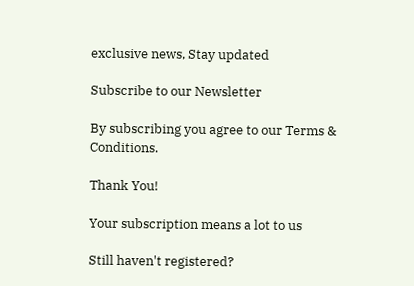exclusive news, Stay updated

Subscribe to our Newsletter

By subscribing you agree to our Terms & Conditions.

Thank You!

Your subscription means a lot to us

Still haven't registered?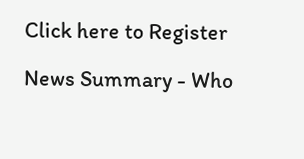Click here to Register

News Summary - Who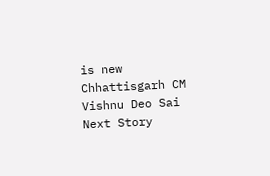is new Chhattisgarh CM Vishnu Deo Sai
Next Story